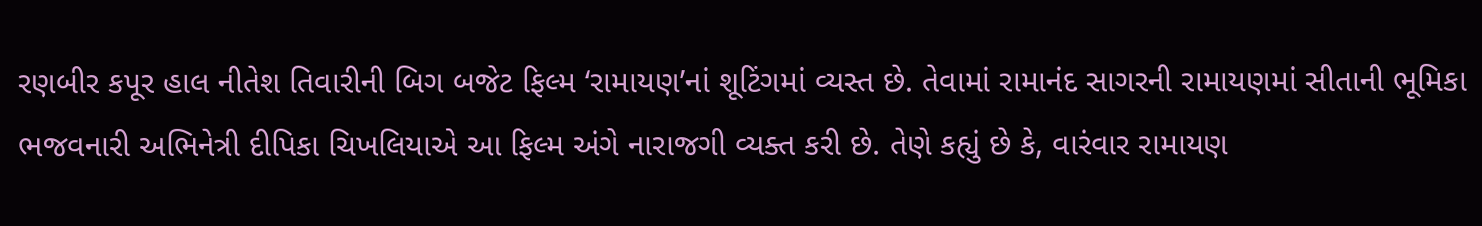રણબીર કપૂર હાલ નીતેશ તિવારીની બિગ બજેટ ફિલ્મ ‘રામાયણ’નાં શૂટિંગમાં વ્યસ્ત છે. તેવામાં રામાનંદ સાગરની રામાયણમાં સીતાની ભૂમિકા ભજવનારી અભિનેત્રી દીપિકા ચિખલિયાએ આ ફિલ્મ અંગે નારાજગી વ્યક્ત કરી છે. તેણે કહ્યું છે કે, વારંવાર રામાયણ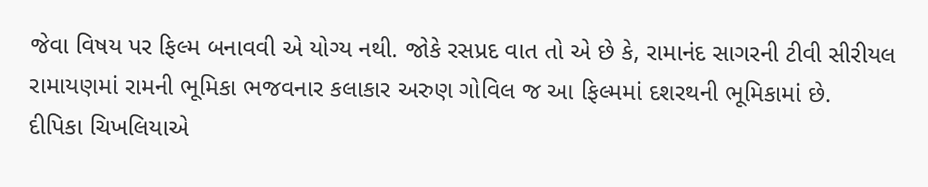જેવા વિષય પર ફિલ્મ બનાવવી એ યોગ્ય નથી. જોકે રસપ્રદ વાત તો એ છે કે, રામાનંદ સાગરની ટીવી સીરીયલ રામાયણમાં રામની ભૂમિકા ભજવનાર કલાકાર અરુણ ગોવિલ જ આ ફિલ્મમાં દશરથની ભૂમિકામાં છે.
દીપિકા ચિખલિયાએ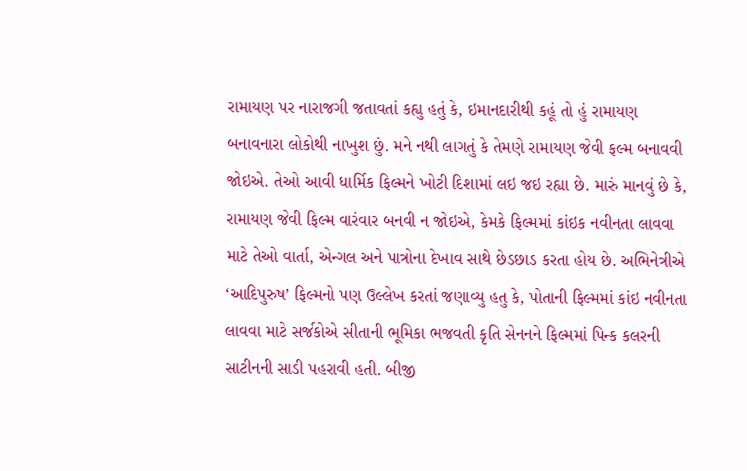રામાયણ પર નારાજગી જતાવતાં કહ્યુ હતું કે, ઇમાનદારીથી કહૂં તો હું રામાયણ બનાવનારા લોકોથી નાખુશ છું. મને નથી લાગતું કે તેમણે રામાયણ જેવી ફલ્મ બનાવવી જોઇએ. તેઓ આવી ધાર્મિક ફિલ્મને ખોટી દિશામાં લઇ જઇ રહ્યા છે. મારું માનવું છે કે, રામાયણ જેવી ફિલ્મ વારંવાર બનવી ન જોઇએ, કેમકે ફિલ્મમાં કાંઇક નવીનતા લાવવા માટે તેઓ વાર્તા, એન્ગલ અને પાત્રોના દેખાવ સાથે છેડછાડ કરતા હોય છે. અભિનેત્રીએ ‘આદિપુરુષ’ ફિલ્મનો પણ ઉલ્લેખ કરતાં જણાવ્યુ હતુ કે, પોતાની ફિલ્મમાં કાંઇ નવીનતા લાવવા માટે સર્જકોએ સીતાની ભૂમિકા ભજવતી કૃતિ સેનનને ફિલ્મમાં પિન્ક કલરની સાટીનની સાડી પહરાવી હતી. બીજી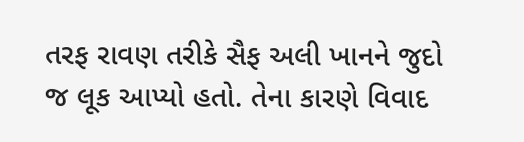તરફ રાવણ તરીકે સૈફ અલી ખાનને જુદો જ લૂક આપ્યો હતો. તેના કારણે વિવાદ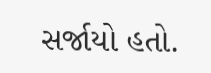સર્જાયો હતો.